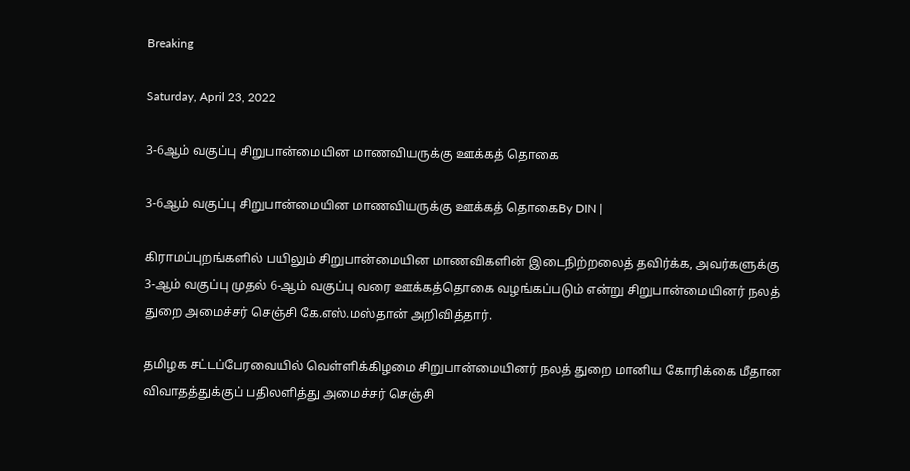Breaking

Saturday, April 23, 2022

3-6ஆம் வகுப்பு சிறுபான்மையின மாணவியருக்கு ஊக்கத் தொகை

3-6ஆம் வகுப்பு சிறுபான்மையின மாணவியருக்கு ஊக்கத் தொகைBy DIN |

கிராமப்புறங்களில் பயிலும் சிறுபான்மையின மாணவிகளின் இடைநிற்றலைத் தவிர்க்க, அவர்களுக்கு 3-ஆம் வகுப்பு முதல் 6-ஆம் வகுப்பு வரை ஊக்கத்தொகை வழங்கப்படும் என்று சிறுபான்மையினர் நலத் துறை அமைச்சர் செஞ்சி கே.எஸ்.மஸ்தான் அறிவித்தார்.

தமிழக சட்டப்பேரவையில் வெள்ளிக்கிழமை சிறுபான்மையினர் நலத் துறை மானிய கோரிக்கை மீதான விவாதத்துக்குப் பதிலளித்து அமைச்சர் செஞ்சி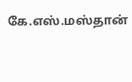கே.எஸ்.மஸ்தான்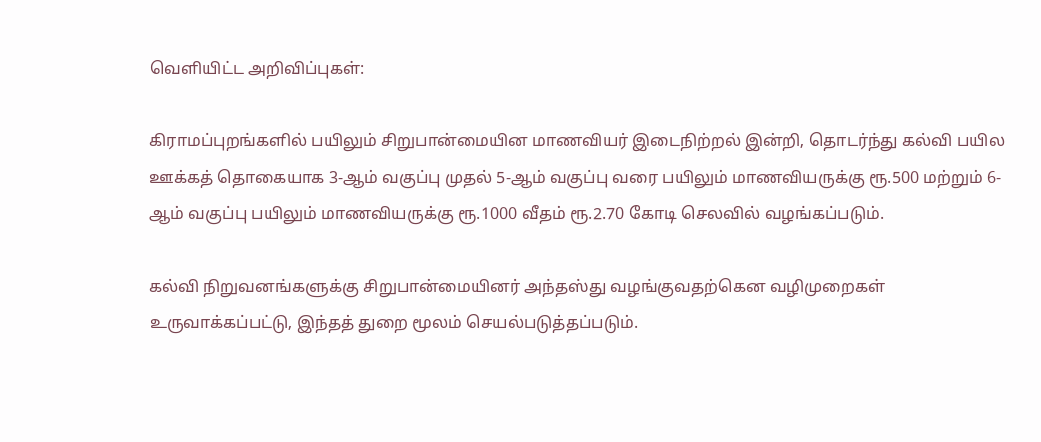வெளியிட்ட அறிவிப்புகள்:

கிராமப்புறங்களில் பயிலும் சிறுபான்மையின மாணவியர் இடைநிற்றல் இன்றி, தொடர்ந்து கல்வி பயில ஊக்கத் தொகையாக 3-ஆம் வகுப்பு முதல் 5-ஆம் வகுப்பு வரை பயிலும் மாணவியருக்கு ரூ.500 மற்றும் 6-ஆம் வகுப்பு பயிலும் மாணவியருக்கு ரூ.1000 வீதம் ரூ.2.70 கோடி செலவில் வழங்கப்படும்.

கல்வி நிறுவனங்களுக்கு சிறுபான்மையினர் அந்தஸ்து வழங்குவதற்கென வழிமுறைகள் உருவாக்கப்பட்டு, இந்தத் துறை மூலம் செயல்படுத்தப்படும்.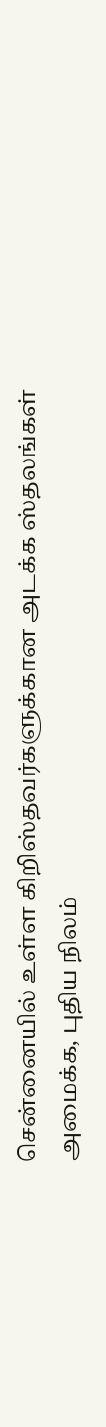சென்னையில் உள்ள கிறிஸ்தவர்களுக்கான அடக்க ஸ்தலங்கள் அமைக்க, புதிய நிலம்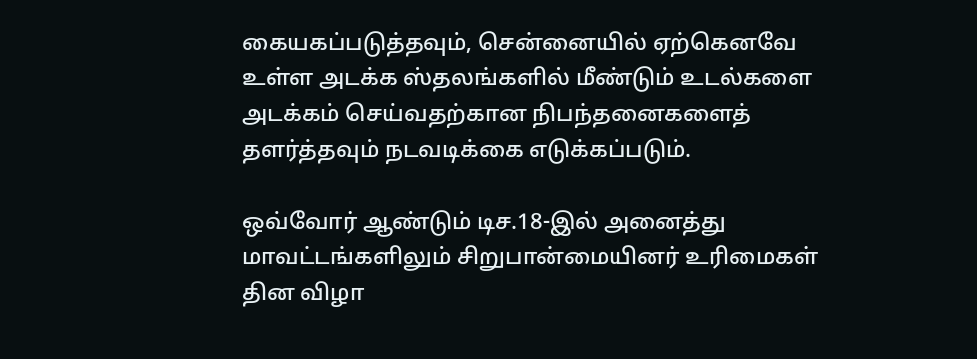கையகப்படுத்தவும், சென்னையில் ஏற்கெனவே உள்ள அடக்க ஸ்தலங்களில் மீண்டும் உடல்களை அடக்கம் செய்வதற்கான நிபந்தனைகளைத் தளர்த்தவும் நடவடிக்கை எடுக்கப்படும்.

ஒவ்வோர் ஆண்டும் டிச.18-இல் அனைத்து மாவட்டங்களிலும் சிறுபான்மையினர் உரிமைகள் தின விழா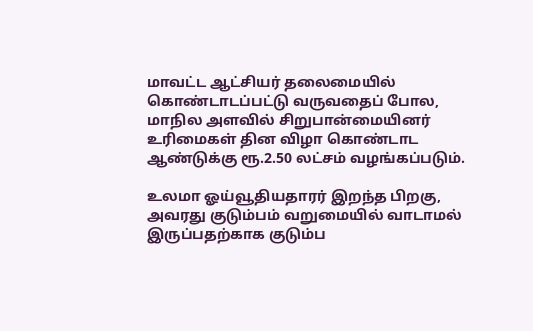மாவட்ட ஆட்சியர் தலைமையில் கொண்டாடப்பட்டு வருவதைப் போல, மாநில அளவில் சிறுபான்மையினர் உரிமைகள் தின விழா கொண்டாட ஆண்டுக்கு ரூ.2.50 லட்சம் வழங்கப்படும்.

உலமா ஓய்வூதியதாரர் இறந்த பிறகு, அவரது குடும்பம் வறுமையில் வாடாமல் இருப்பதற்காக குடும்ப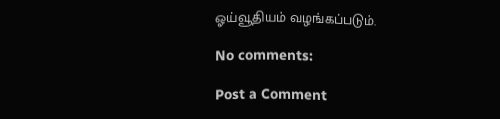ஓய்வூதியம் வழங்கப்படும்.

No comments:

Post a Comment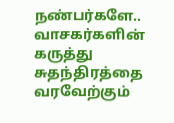நண்பர்களே.. வாசகர்களின் கருத்து சுதந்திரத்தை வரவேற்கும்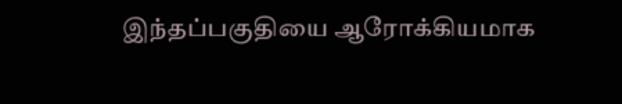இந்தப்பகுதியை ஆரோக்கியமாக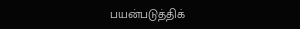பயன்படுத்திக்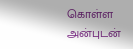கொள்ள அன்புடன்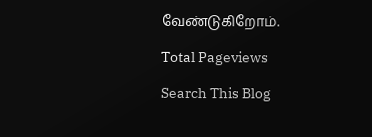வேண்டுகிறோம்.

Total Pageviews

Search This Blog